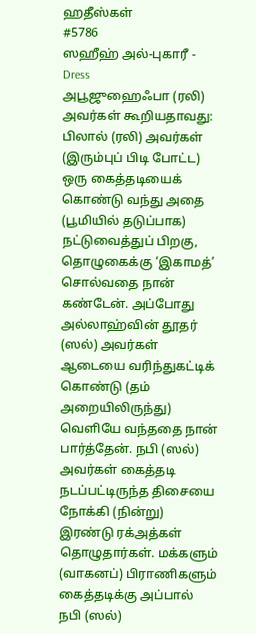ஹதீஸ்கள்
#5786
ஸஹீஹ் அல்-புகாரீ - Dress
அபூஜுஹைஃபா (ரலி) அவர்கள் கூறியதாவது: பிலால் (ரலி) அவர்கள் (இரும்புப் பிடி போட்ட) ஒரு கைத்தடியைக் கொண்டு வந்து அதை (பூமியில் தடுப்பாக) நட்டுவைத்துப் பிறகு, தொழுகைக்கு ‘இகாமத்’ சொல்வதை நான் கண்டேன். அப்போது அல்லாஹ்வின் தூதர் (ஸல்) அவர்கள் ஆடையை வரிந்துகட்டிக் கொண்டு (தம் அறையிலிருந்து) வெளியே வந்ததை நான் பார்த்தேன். நபி (ஸல்) அவர்கள் கைத்தடி நடப்பட்டிருந்த திசையை நோக்கி (நின்று) இரண்டு ரக்அத்கள் தொழுதார்கள். மக்களும் (வாகனப்) பிராணிகளும் கைத்தடிக்கு அப்பால் நபி (ஸல்)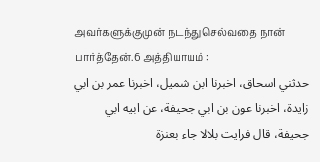அவர்களுக்குமுன் நடந்துசெல்வதை நான் பார்த்தேன்.6 அத்தியாயம் :
حدثني اسحاق، اخبرنا ابن شميل، اخبرنا عمر بن ابي زايدة، اخبرنا عون بن ابي جحيفة، عن ابيه ابي جحيفة، قال فرايت بلالا جاء بعنزة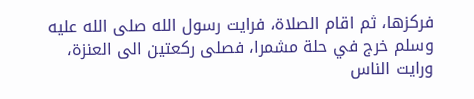فركزها، ثم اقام الصلاة، فرايت رسول الله صلى الله عليه وسلم خرج في حلة مشمرا، فصلى ركعتين الى العنزة، ورايت الناس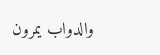والدواب يمرون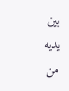بين يديه من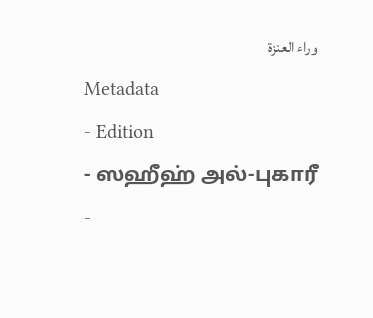وراء العنزة
Metadata
- Edition
- ஸஹீஹ் அல்-புகாரீ
-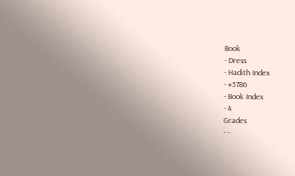Book
- Dress
- Hadith Index
- #5786
- Book Index
- 4
Grades
- -